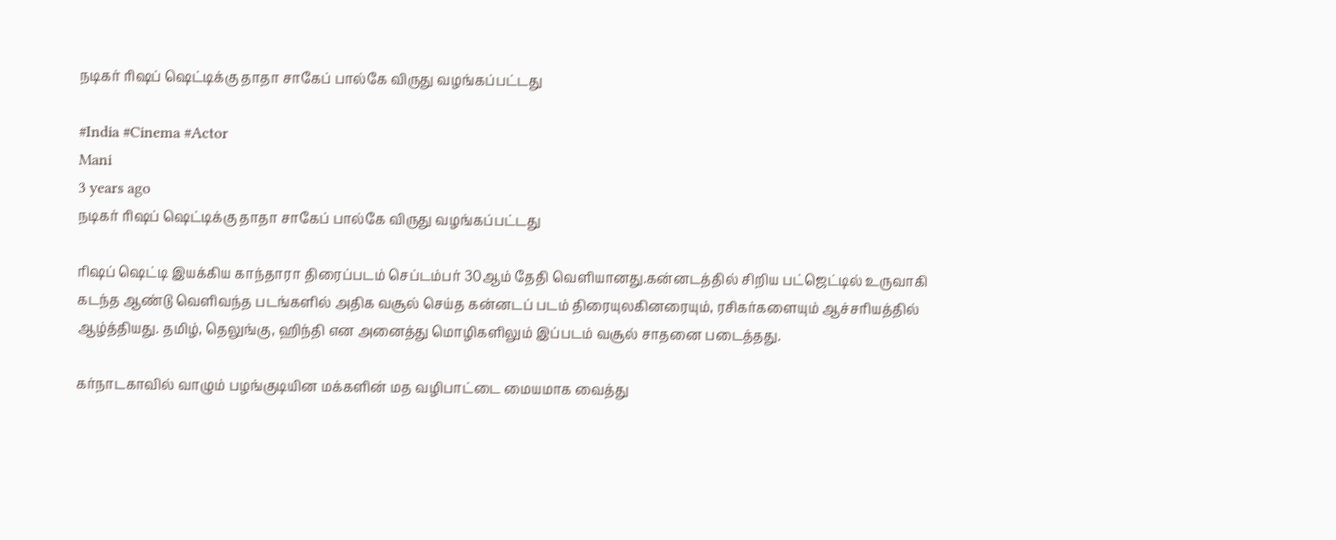நடிகர் ரிஷப் ஷெட்டிக்கு தாதா சாகேப் பால்கே விருது வழங்கப்பட்டது

#India #Cinema #Actor
Mani
3 years ago
நடிகர் ரிஷப் ஷெட்டிக்கு தாதா சாகேப் பால்கே விருது வழங்கப்பட்டது

ரிஷப் ஷெட்டி இயக்கிய காந்தாரா திரைப்படம் செப்டம்பர் 30ஆம் தேதி வெளியானது.கன்னடத்தில் சிறிய பட்ஜெட்டில் உருவாகி கடந்த ஆண்டு வெளிவந்த படங்களில் அதிக வசூல் செய்த கன்னடப் படம் திரையுலகினரையும், ரசிகர்களையும் ஆச்சரியத்தில் ஆழ்த்தியது. தமிழ், தெலுங்கு, ஹிந்தி என அனைத்து மொழிகளிலும் இப்படம் வசூல் சாதனை படைத்தது.

கர்நாடகாவில் வாழும் பழங்குடியின மக்களின் மத வழிபாட்டை மையமாக வைத்து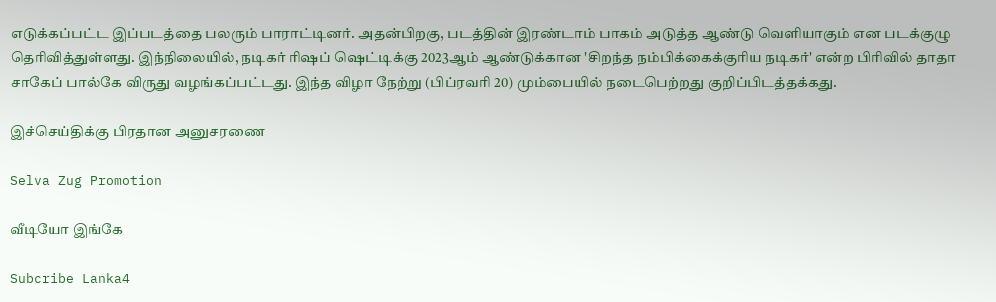எடுக்கப்பட்ட இப்படத்தை பலரும் பாராட்டினர். அதன்பிறகு, படத்தின் இரண்டாம் பாகம் அடுத்த ஆண்டு வெளியாகும் என படக்குழு தெரிவித்துள்ளது. இந்நிலையில், நடிகர் ரிஷப் ஷெட்டிக்கு 2023ஆம் ஆண்டுக்கான 'சிறந்த நம்பிக்கைக்குரிய நடிகர்' என்ற பிரிவில் தாதா சாகேப் பால்கே விருது வழங்கப்பட்டது. இந்த விழா நேற்று (பிப்ரவரி 20) மும்பையில் நடைபெற்றது குறிப்பிடத்தக்கது.

இச்செய்திக்கு பிரதான அனுசரணை

Selva Zug Promotion

வீடியோ இங்கே

Subcribe Lanka4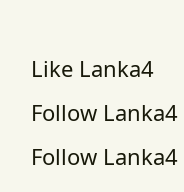Like Lanka4
Follow Lanka4
Follow Lanka4